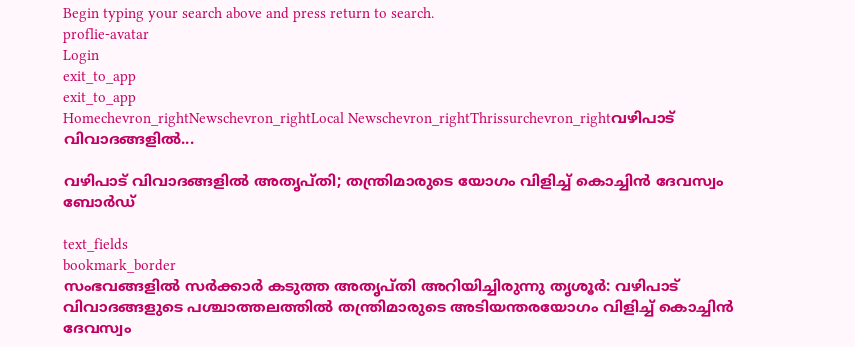Begin typing your search above and press return to search.
proflie-avatar
Login
exit_to_app
exit_to_app
Homechevron_rightNewschevron_rightLocal Newschevron_rightThrissurchevron_rightവഴിപാട് വിവാദങ്ങളിൽ...

വഴിപാട് വിവാദങ്ങളിൽ അതൃപ്തി; തന്ത്രിമാരുടെ യോഗം വിളിച്ച് കൊച്ചിൻ ദേവസ്വം ബോർഡ്

text_fields
bookmark_border
സംഭവങ്ങളിൽ സർക്കാർ കടുത്ത അതൃപ്തി അറിയിച്ചിരുന്നു തൃശൂർ: വഴിപാട് വിവാദങ്ങളുടെ പശ്ചാത്തലത്തിൽ തന്ത്രിമാരുടെ അടിയന്തരയോഗം വിളിച്ച് കൊച്ചിൻ ദേവസ്വം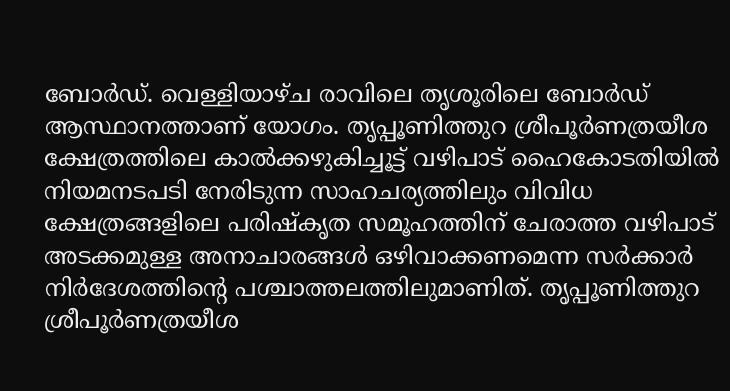ബോർഡ്. വെള്ളിയാഴ്ച രാവിലെ തൃശൂരിലെ ബോർഡ് ആസ്ഥാനത്താണ് യോഗം. തൃപ്പൂണിത്തുറ ശ്രീപൂർണത്രയീശ ക്ഷേത്രത്തിലെ കാൽക്കഴുകിച്ചൂട്ട് വഴിപാട് ഹൈകോടതിയിൽ നിയമനടപടി നേരിടുന്ന സാഹചര്യത്തിലും വിവിധ ക്ഷേത്രങ്ങളിലെ പരിഷ്കൃത സമൂഹത്തിന് ചേരാത്ത വഴിപാട് അടക്കമുള്ള അനാചാരങ്ങൾ ഒഴിവാക്കണമെന്ന സർക്കാർ നിർദേശത്തിന്‍റെ പശ്ചാത്തലത്തിലുമാണിത്. തൃപ്പൂണിത്തുറ ശ്രീപൂർണത്രയീശ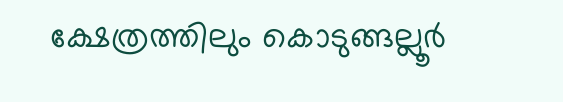ക്ഷേത്രത്തിലും കൊടുങ്ങല്ലൂർ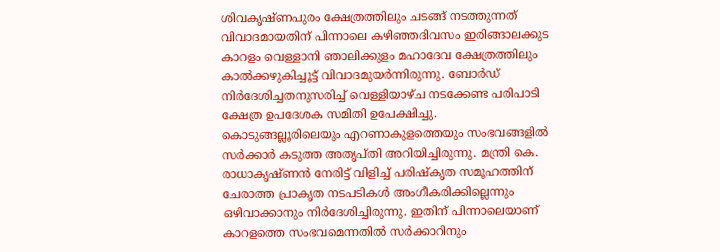ശിവകൃഷ്ണപുരം ക്ഷേത്രത്തിലും ചടങ്ങ് നടത്തുന്നത് വിവാദമായതിന് പിന്നാലെ കഴിഞ്ഞദിവസം ഇരിങ്ങാലക്കുട കാറളം വെള്ളാനി ഞാലിക്കുളം മഹാദേവ ക്ഷേത്രത്തിലും കാൽക്കഴുകിച്ചൂട്ട് വിവാദമുയർന്നിരുന്നു. ബോർഡ് നിർദേശിച്ചതനുസരിച്ച് വെള്ളിയാഴ്ച നടക്കേണ്ട പരിപാടി ക്ഷേത്ര ഉപദേശക സമിതി ഉപേക്ഷിച്ചു. കൊടുങ്ങല്ലൂരിലെയും എറണാകുളത്തെയും സംഭവങ്ങളിൽ സർക്കാർ കടുത്ത അതൃപ്തി അറിയിച്ചിരുന്നു. മന്ത്രി കെ. രാധാകൃഷ്ണൻ നേരിട്ട് വിളിച്ച് പരിഷ്കൃത സമൂഹത്തിന് ചേരാത്ത പ്രാകൃത നടപടികൾ അംഗീകരിക്കില്ലെന്നും ഒഴിവാക്കാനും നിർദേശിച്ചിരുന്നു. ഇതിന് പിന്നാലെയാണ് കാറളത്തെ സംഭവമെന്നതിൽ സർക്കാറിനും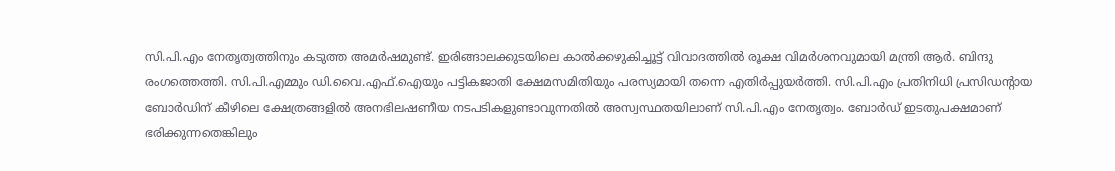സി.പി.എം നേതൃത്വത്തിനും കടുത്ത അമർഷമുണ്ട്. ഇരിങ്ങാലക്കുടയിലെ കാൽക്കഴുകിച്ചൂട്ട് വിവാദത്തിൽ രൂക്ഷ വിമർശനവുമായി മന്ത്രി ആർ. ബിന്ദു രംഗത്തെത്തി. സി.പി.എമ്മും ഡി.വൈ.എഫ്.ഐയും പട്ടികജാതി ക്ഷേമസമിതിയും പരസ്യമായി തന്നെ എതിർപ്പുയർത്തി. സി.പി.എം പ്രതിനിധി പ്രസിഡന്‍റായ ബോർഡിന് കീഴിലെ ക്ഷേത്രങ്ങളിൽ അനഭിലഷണീയ നടപടികളുണ്ടാവുന്നതിൽ അസ്വസ്ഥതയിലാണ് സി.പി.എം നേതൃത്വം. ബോർഡ് ഇടതുപക്ഷമാണ് ഭരിക്കുന്നതെങ്കിലും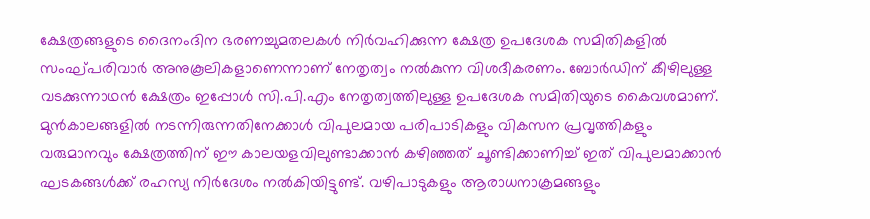ക്ഷേത്രങ്ങളുടെ ദൈനംദിന ഭരണച്ചുമതലകൾ നിർവഹിക്കുന്ന ക്ഷേത്ര ഉപദേശക സമിതികളിൽ സംഘ്പരിവാർ അനുകൂലികളാണെന്നാണ് നേതൃത്വം നൽകുന്ന വിശദീകരണം. ബോർഡിന് കീഴിലുള്ള വടക്കുന്നാഥൻ ക്ഷേത്രം ഇപ്പോൾ സി.പി.എം നേതൃത്വത്തിലുള്ള ഉപദേശക സമിതിയുടെ കൈവശമാണ്. മുൻകാലങ്ങളിൽ നടന്നിരുന്നതിനേക്കാൾ വിപുലമായ പരിപാടികളും വികസന പ്രവൃത്തികളും വരുമാനവും ക്ഷേത്രത്തിന് ഈ കാലയളവിലുണ്ടാക്കാൻ കഴിഞ്ഞത് ചൂണ്ടിക്കാണിച്ച് ഇത് വിപുലമാക്കാൻ ഘടകങ്ങൾക്ക് രഹസ്യ നിർദേശം നൽകിയിട്ടുണ്ട്. വഴിപാടുകളും ആരാധനാക്രമങ്ങളും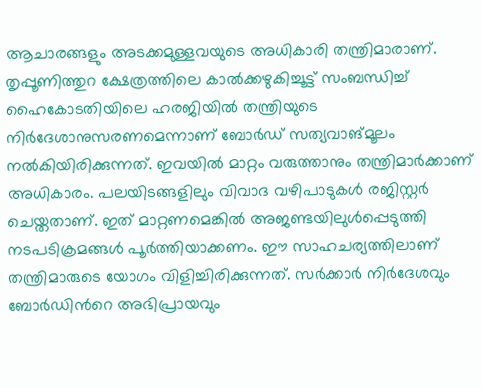ആചാരങ്ങളും അടക്കമുള്ളവയുടെ അധികാരി തന്ത്രിമാരാണ്. തൃപ്പൂണിത്തുറ ക്ഷേത്രത്തിലെ കാൽക്കഴുകിച്ചൂട്ട് സംബന്ധിച്ച് ഹൈകോടതിയിലെ ഹരജിയിൽ തന്ത്രിയുടെ നിർദേശാനുസരണമെന്നാണ് ബോർഡ് സത്യവാങ്മൂലം നൽകിയിരിക്കുന്നത്. ഇവയിൽ മാറ്റം വരുത്താനും തന്ത്രിമാർക്കാണ് അധികാരം. പലയിടങ്ങളിലും വിവാദ വഴിപാടുകൾ രജിസ്റ്റർ ചെയ്തതാണ്. ഇത് മാറ്റണമെങ്കിൽ അജണ്ടയിലുൾപ്പെടുത്തി നടപടിക്രമങ്ങൾ പൂർത്തിയാക്കണം. ഈ സാഹചര്യത്തിലാണ് തന്ത്രിമാരുടെ യോഗം വിളിച്ചിരിക്കുന്നത്. സർക്കാർ നിർദേശവും ബോർഡിന്‍റെ അഭിപ്രായവും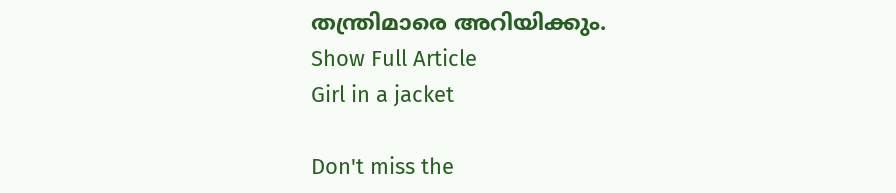തന്ത്രിമാരെ അറിയിക്കും.
Show Full Article
Girl in a jacket

Don't miss the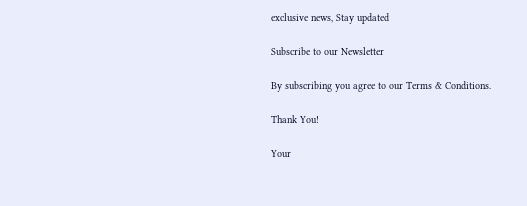exclusive news, Stay updated

Subscribe to our Newsletter

By subscribing you agree to our Terms & Conditions.

Thank You!

Your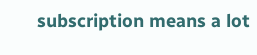subscription means a lot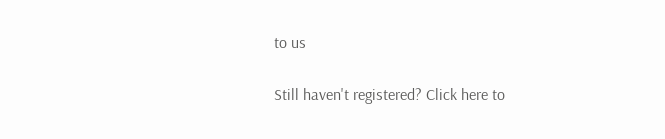to us

Still haven't registered? Click here to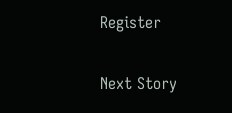Register

Next Story